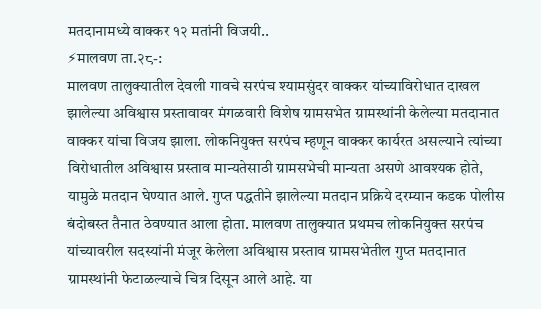मतदानामध्ये वाक्कर १२ मतांनी विजयी..
⚡मालवण ता.२८-:
मालवण तालुक्यातील देवली गावचे सरपंच श्यामसुंदर वाक्कर यांच्याविरोधात दाखल झालेल्या अविश्वास प्रस्तावावर मंगळवारी विशेष ग्रामसभेत ग्रामस्थांनी केलेल्या मतदानात वाक्कर यांचा विजय झाला. लोकनियुक्त सरपंच म्हणून वाक्कर कार्यरत असल्याने त्यांच्या विरोधातील अविश्वास प्रस्ताव मान्यतेसाठी ग्रामसभेची मान्यता असणे आवश्यक होते, यामुळे मतदान घेण्यात आले. गुप्त पद्धतीने झालेल्या मतदान प्रक्रिये दरम्यान कडक पोलीस बंदोबस्त तैनात ठेवण्यात आला होता. मालवण तालुक्यात प्रथमच लोकनियुक्त सरपंच यांच्यावरील सदस्यांनी मंजूर केलेला अविश्वास प्रस्ताव ग्रामसभेतील गुप्त मतदानात ग्रामस्थांनी फेटाळल्याचे चित्र दिसून आले आहे. या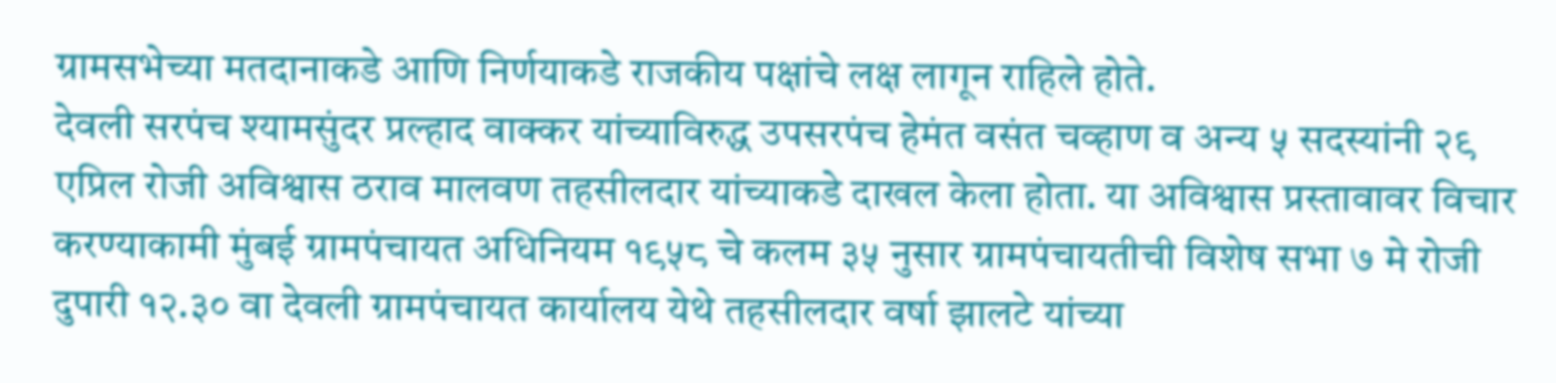ग्रामसभेच्या मतदानाकडे आणि निर्णयाकडे राजकीय पक्षांचे लक्ष लागून राहिले होते.
देवली सरपंच श्यामसुंदर प्रल्हाद वाक्कर यांच्याविरुद्ध उपसरपंच हेमंत वसंत चव्हाण व अन्य ५ सदस्यांनी २९ एप्रिल रोजी अविश्वास ठराव मालवण तहसीलदार यांच्याकडे दाखल केला होता. या अविश्वास प्रस्तावावर विचार करण्याकामी मुंबई ग्रामपंचायत अधिनियम १९५८ चे कलम ३५ नुसार ग्रामपंचायतीची विशेष सभा ७ मे रोजी दुपारी १२.३० वा देवली ग्रामपंचायत कार्यालय येथे तहसीलदार वर्षा झालटे यांच्या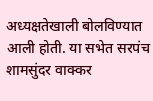अध्यक्षतेखाली बोलविण्यात आली होती. या सभेत सरपंच शामसुंदर वाक्कर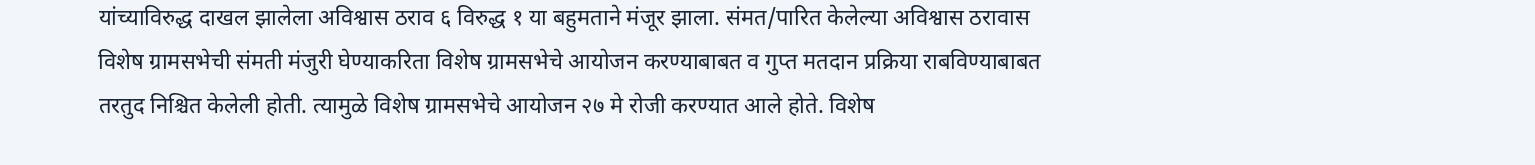यांच्याविरुद्ध दाखल झालेला अविश्वास ठराव ६ विरुद्ध १ या बहुमताने मंजूर झाला. संमत/पारित केलेल्या अविश्वास ठरावास विशेष ग्रामसभेची संमती मंजुरी घेण्याकरिता विशेष ग्रामसभेचे आयोजन करण्याबाबत व गुप्त मतदान प्रक्रिया राबविण्याबाबत तरतुद निश्चित केलेली होती. त्यामुळे विशेष ग्रामसभेचे आयोजन २७ मे रोजी करण्यात आले होते. विशेष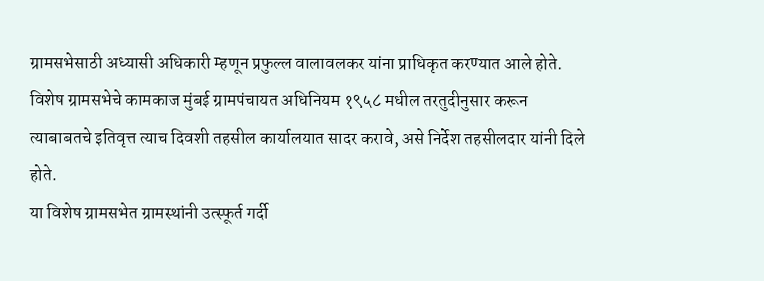ग्रामसभेसाठी अध्यासी अधिकारी म्हणून प्रफुल्ल वालावलकर यांना प्राधिकृत करण्यात आले होते. विशेष ग्रामसभेचे कामकाज मुंबई ग्रामपंचायत अधिनियम १९५८ मधील तरतुदीनुसार करून त्याबाबतचे इतिवृत्त त्याच दिवशी तहसील कार्यालयात सादर करावे, असे निर्देश तहसीलदार यांनी दिले होते.
या विशेष ग्रामसभेत ग्रामस्थांनी उत्स्फूर्त गर्दी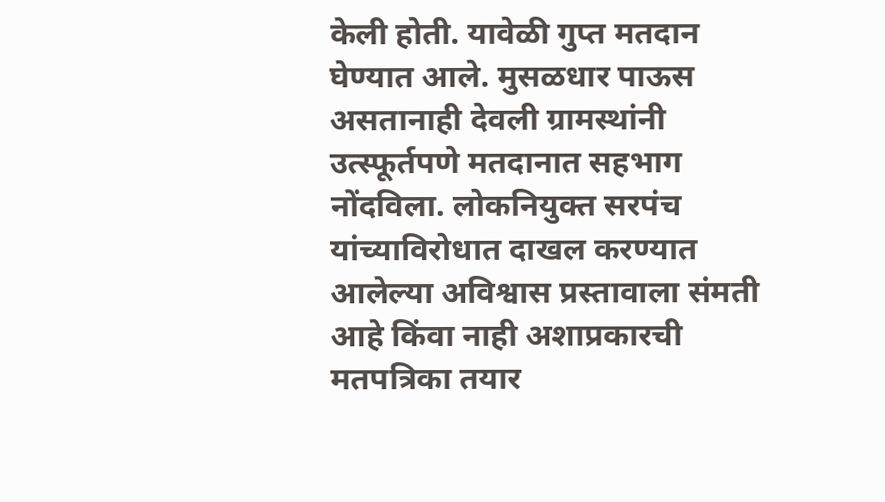केली होती. यावेळी गुप्त मतदान घेण्यात आले. मुसळधार पाऊस असतानाही देवली ग्रामस्थांनी उत्स्फूर्तपणे मतदानात सहभाग नोंदविला. लोकनियुक्त सरपंच यांच्याविरोधात दाखल करण्यात आलेल्या अविश्वास प्रस्तावाला संमती आहे किंवा नाही अशाप्रकारची मतपत्रिका तयार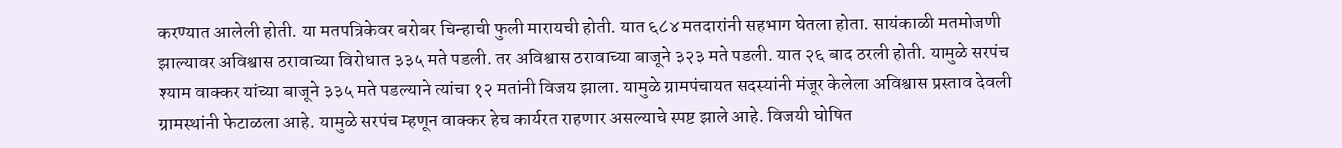करण्यात आलेली होती. या मतपत्रिकेवर बरोबर चिन्हाची फुली मारायची होती. यात ६८४ मतदारांनी सहभाग घेतला होता. सायंकाळी मतमोजणी झाल्यावर अविश्वास ठरावाच्या विरोधात ३३५ मते पडली. तर अविश्वास ठरावाच्या बाजूने ३२३ मते पडली. यात २६ बाद ठरली होती. यामुळे सरपंच श्याम वाक्कर यांच्या बाजूने ३३५ मते पडल्याने त्यांचा १२ मतांनी विजय झाला. यामुळे ग्रामपंचायत सदस्यांनी मंजूर केलेला अविश्वास प्रस्ताव देवली ग्रामस्थांनी फेटाळला आहे. यामुळे सरपंच म्हणून वाक्कर हेच कार्यरत राहणार असल्याचे स्पष्ट झाले आहे. विजयी घोषित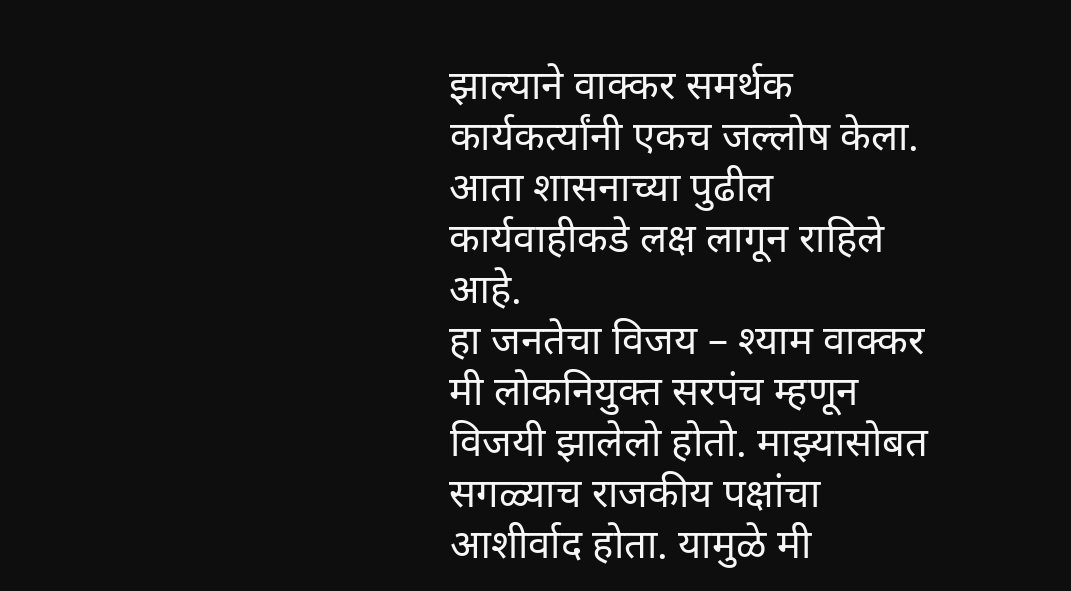झाल्याने वाक्कर समर्थक कार्यकर्त्यांनी एकच जल्लोष केला. आता शासनाच्या पुढील कार्यवाहीकडे लक्ष लागून राहिले आहे.
हा जनतेचा विजय – श्याम वाक्कर
मी लोकनियुक्त सरपंच म्हणून विजयी झालेलो होतो. माझ्यासोबत सगळ्याच राजकीय पक्षांचा आशीर्वाद होता. यामुळे मी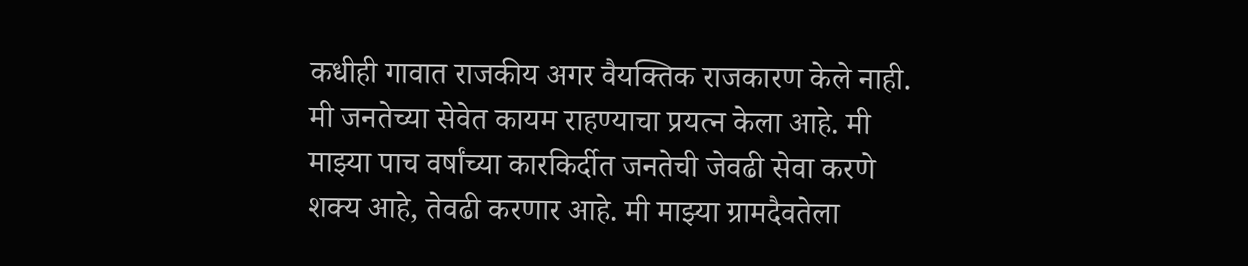कधीही गावात राजकीय अगर वैयक्तिक राजकारण केले नाही. मी जनतेच्या सेवेत कायम राहण्याचा प्रयत्न केला आहे. मी माझ्या पाच वर्षांच्या कारकिर्दीत जनतेची जेवढी सेवा करणे शक्य आहे, तेवढी करणार आहे. मी माझ्या ग्रामदैवतेला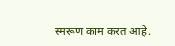स्मरूण काम करत आहे.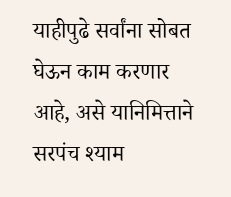याहीपुढे सर्वांना सोबत घेऊन काम करणार आहे, असे यानिमित्ताने सरपंच श्याम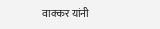वाक्कर यांनी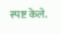स्पष्ट केले.